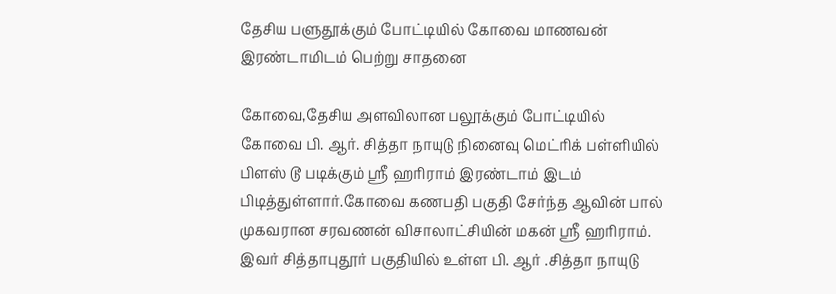தேசிய பளுதூக்கும் போட்டியில் கோவை மாணவன் இரண்டாமிடம் பெற்று சாதனை

கோவை,தேசிய அளவிலான பலூக்கும் போட்டியில் கோவை பி. ஆர். சித்தா நாயுடு நினைவு மெட்ரிக் பள்ளியில் பிளஸ் டூ படிக்கும் ஸ்ரீ ஹரிராம் இரண்டாம் இடம் பிடித்துள்ளார்.கோவை கணபதி பகுதி சேர்ந்த ஆவின் பால் முகவரான சரவணன் விசாலாட்சியின் மகன் ஸ்ரீ ஹரிராம். இவர் சித்தாபுதூர் பகுதியில் உள்ள பி. ஆர் .சித்தா நாயுடு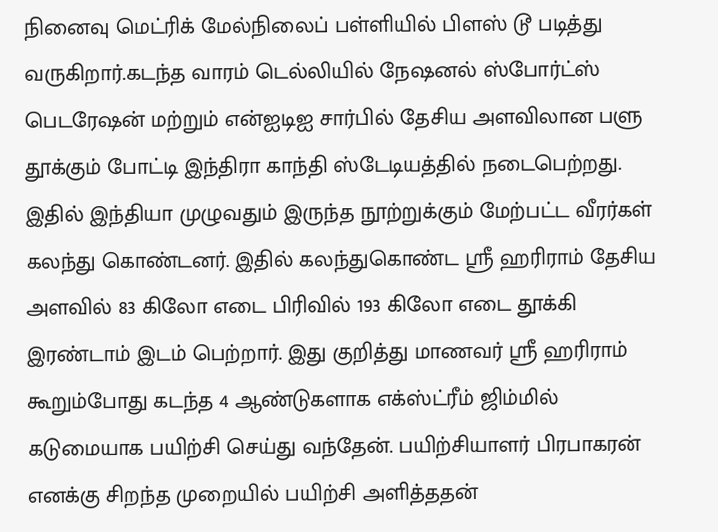நினைவு மெட்ரிக் மேல்நிலைப் பள்ளியில் பிளஸ் டூ படித்து வருகிறார்.கடந்த வாரம் டெல்லியில் நேஷனல் ஸ்போர்ட்ஸ் பெடரேஷன் மற்றும் என்ஐடிஐ சார்பில் தேசிய அளவிலான பளு தூக்கும் போட்டி இந்திரா காந்தி ஸ்டேடியத்தில் நடைபெற்றது. இதில் இந்தியா முழுவதும் இருந்த நூற்றுக்கும் மேற்பட்ட வீரர்கள் கலந்து கொண்டனர். இதில் கலந்துகொண்ட ஸ்ரீ ஹரிராம் தேசிய அளவில் 83 கிலோ எடை பிரிவில் 193 கிலோ எடை தூக்கி இரண்டாம் இடம் பெற்றார். இது குறித்து மாணவர் ஸ்ரீ ஹரிராம் கூறும்போது கடந்த 4 ஆண்டுகளாக எக்ஸ்ட்ரீம் ஜிம்மில் கடுமையாக பயிற்சி செய்து வந்தேன். பயிற்சியாளர் பிரபாகரன் எனக்கு சிறந்த முறையில் பயிற்சி அளித்ததன்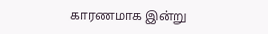காரணமாக இன்று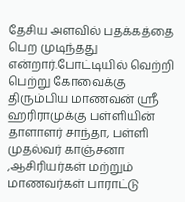தேசிய அளவில் பதக்கத்தை பெற முடிந்தது என்றார்.போட்டியில் வெற்றி பெற்று கோவைக்கு திரும்பிய மாணவன் ஸ்ரீ ஹரிராமுக்கு பள்ளியின் தாளாளர் சாந்தா, பள்ளி முதல்வர் காஞ்சனா ,ஆசிரியர்கள் மற்றும் மாணவர்கள் பாராட்டு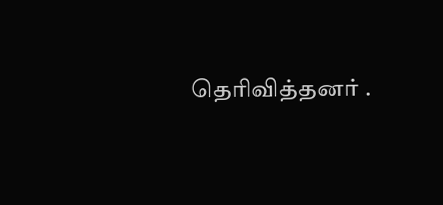தெரிவித்தனர் .